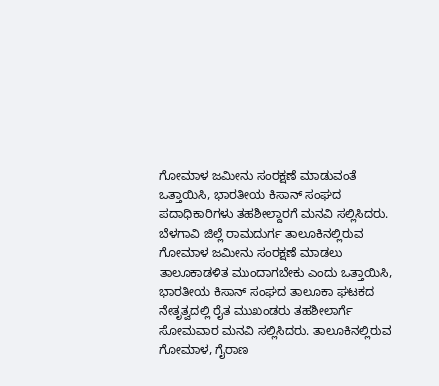ಗೋಮಾಳ ಜಮೀನು ಸಂರಕ್ಷಣೆ ಮಾಡುವಂತೆ ಒತ್ತಾಯಿಸಿ, ಭಾರತೀಯ ಕಿಸಾನ್ ಸಂಘದ ಪದಾಧಿಕಾರಿಗಳು ತಹಶೀಲ್ದಾರಗೆ ಮನವಿ ಸಲ್ಲಿಸಿದರು.
ಬೆಳಗಾವಿ ಜಿಲ್ಲೆ ರಾಮದುರ್ಗ ತಾಲೂಕಿನಲ್ಲಿರುವ ಗೋಮಾಳ ಜಮೀನು ಸಂರಕ್ಷಣೆ ಮಾಡಲು ತಾಲೂಕಾಡಳಿತ ಮುಂದಾಗಬೇಕು ಎಂದು ಒತ್ತಾಯಿಸಿ, ಭಾರತೀಯ ಕಿಸಾನ್ ಸಂಘದ ತಾಲೂಕಾ ಘಟಕದ ನೇತೃತ್ವದಲ್ಲಿ ರೈತ ಮುಖಂಡರು ತಹಶೀಲಾರ್ಗೆ ಸೋಮವಾರ ಮನವಿ ಸಲ್ಲಿಸಿದರು. ತಾಲೂಕಿನಲ್ಲಿರುವ ಗೋಮಾಳ, ಗೈರಾಣ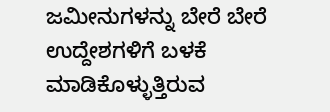ಜಮೀನುಗಳನ್ನು ಬೇರೆ ಬೇರೆ ಉದ್ದೇಶಗಳಿಗೆ ಬಳಕೆ ಮಾಡಿಕೊಳ್ಳುತ್ತಿರುವ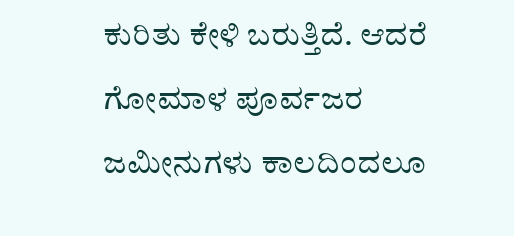ಕುರಿತು ಕೇಳಿ ಬರುತ್ತಿದೆ. ಆದರೆ ಗೋಮಾಳ ಪೂರ್ವಜರ ಜಮೀನುಗಳು ಕಾಲದಿಂದಲೂ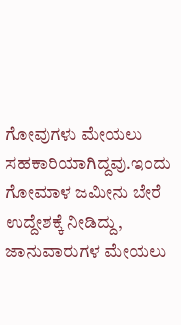ಗೋವುಗಳು ಮೇಯಲು ಸಹಕಾರಿಯಾಗಿದ್ದವು.ಇಂದು ಗೋಮಾಳ ಜಮೀನು ಬೇರೆ ಉದ್ದೇಶಕ್ಕೆ ನೀಡಿದ್ದು, ಜಾನುವಾರುಗಳ ಮೇಯಲು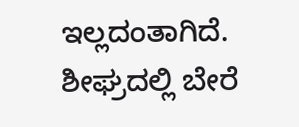ಇಲ್ಲದಂತಾಗಿದೆ. ಶೀಘ್ರದಲ್ಲಿ ಬೇರೆ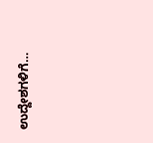ಉದ್ದೇಶಗಳಿಗೆ…